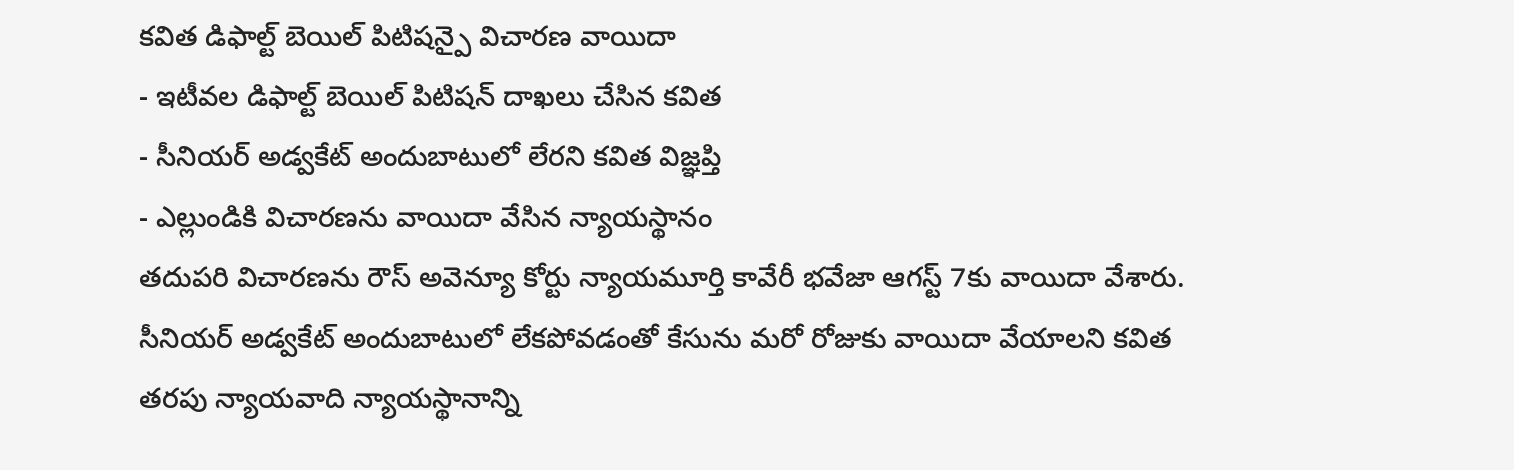కవిత డిఫాల్ట్ బెయిల్ పిటిషన్పై విచారణ వాయిదా
- ఇటీవల డిఫాల్ట్ బెయిల్ పిటిషన్ దాఖలు చేసిన కవిత
- సీనియర్ అడ్వకేట్ అందుబాటులో లేరని కవిత విజ్ఞప్తి
- ఎల్లుండికి విచారణను వాయిదా వేసిన న్యాయస్థానం
తదుపరి విచారణను రౌస్ అవెన్యూ కోర్టు న్యాయమూర్తి కావేరీ భవేజా ఆగస్ట్ 7కు వాయిదా వేశారు. సీనియర్ అడ్వకేట్ అందుబాటులో లేకపోవడంతో కేసును మరో రోజుకు వాయిదా వేయాలని కవిత తరపు న్యాయవాది న్యాయస్థానాన్ని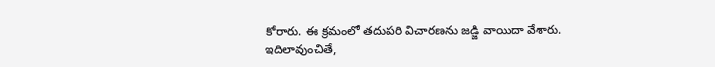కోరారు. ఈ క్రమంలో తదుపరి విచారణను జడ్జి వాయిదా వేశారు.
ఇదిలావుంచితే,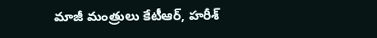మాజీ మంత్రులు కేటీఆర్, హరీశ్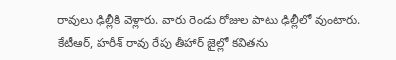రావులు ఢిల్లీకి వెళ్లారు. వారు రెండు రోజుల పాటు ఢిల్లీలో వుంటారు. కేటీఆర్, హరీశ్ రావు రేపు తీహార్ జైల్లో కవితను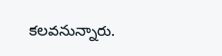కలవనున్నారు.